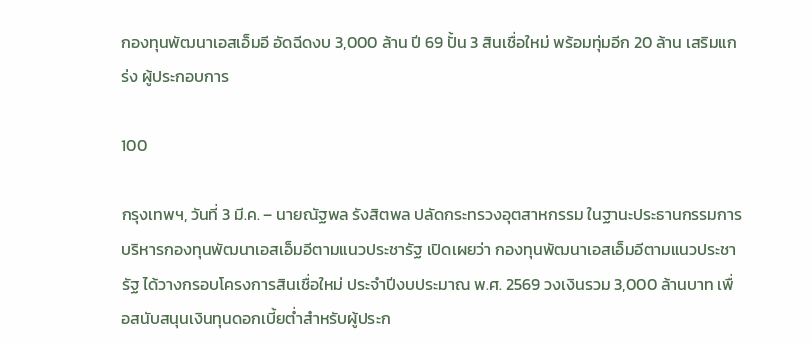กองทุนพัฒนาเอสเอ็มอี อัดฉีดงบ 3,000 ล้าน ปี 69 ปั้น 3 สินเชื่อใหม่ พร้อมทุ่มอีก 20 ล้าน เสริมแกร่ง ผู้ประกอบการ

100

กรุงเทพฯ, วันที่ 3 มี.ค. – นายณัฐพล รังสิตพล ปลัดกระทรวงอุตสาหกรรม ในฐานะประธานกรรมการบริหารกองทุนพัฒนาเอสเอ็มอีตามแนวประชารัฐ เปิดเผยว่า กองทุนพัฒนาเอสเอ็มอีตามแนวประชารัฐ ได้วางกรอบโครงการสินเชื่อใหม่ ประจำปีงบประมาณ พ.ศ. 2569 วงเงินรวม 3,000 ล้านบาท เพื่อสนับสนุนเงินทุนดอกเบี้ยต่ำสำหรับผู้ประก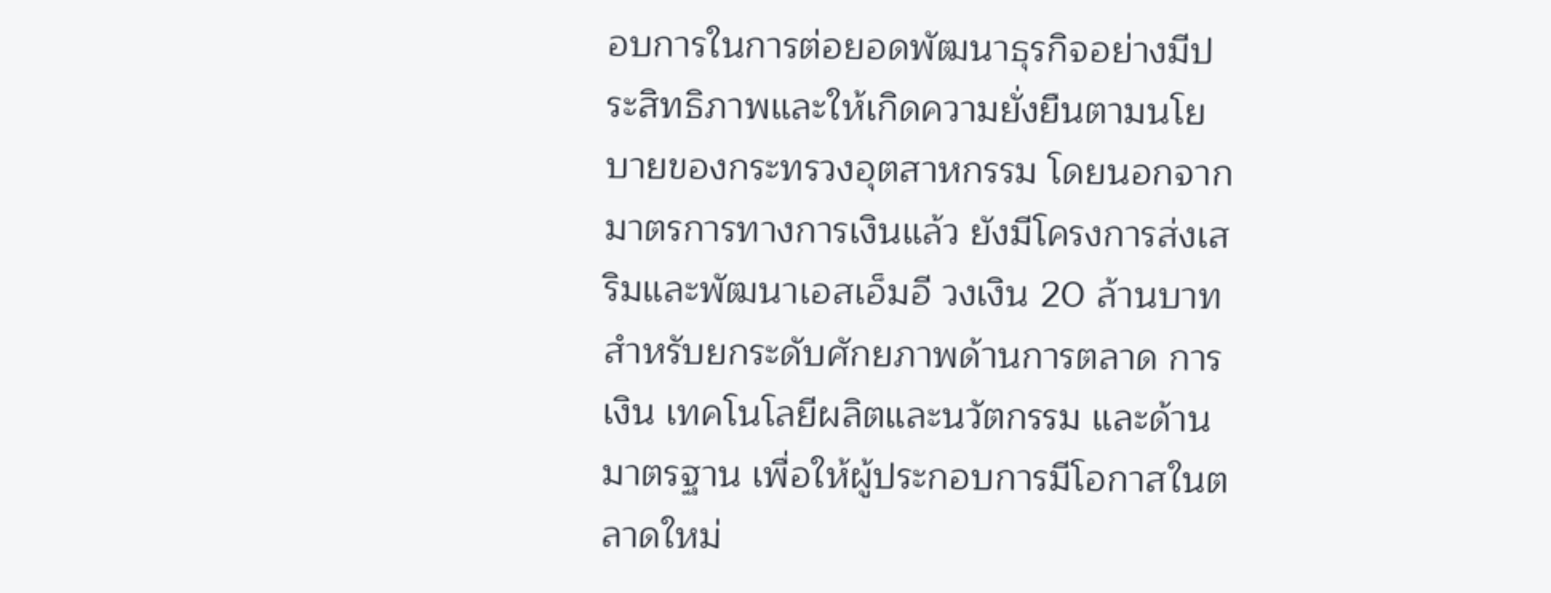อบการในการต่อยอดพัฒนาธุรกิจอย่างมีประสิทธิภาพและให้เกิดความยั่งยืนตามนโยบายของกระทรวงอุตสาหกรรม โดยนอกจากมาตรการทางการเงินแล้ว ยังมีโครงการส่งเสริมและพัฒนาเอสเอ็มอี วงเงิน 20 ล้านบาท สำหรับยกระดับศักยภาพด้านการตลาด การเงิน เทคโนโลยีผลิตและนวัตกรรม และด้านมาตรฐาน เพื่อให้ผู้ประกอบการมีโอกาสในตลาดใหม่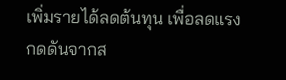เพิ่มรายได้ลดต้นทุน เพื่อลดแรงกดดันจากส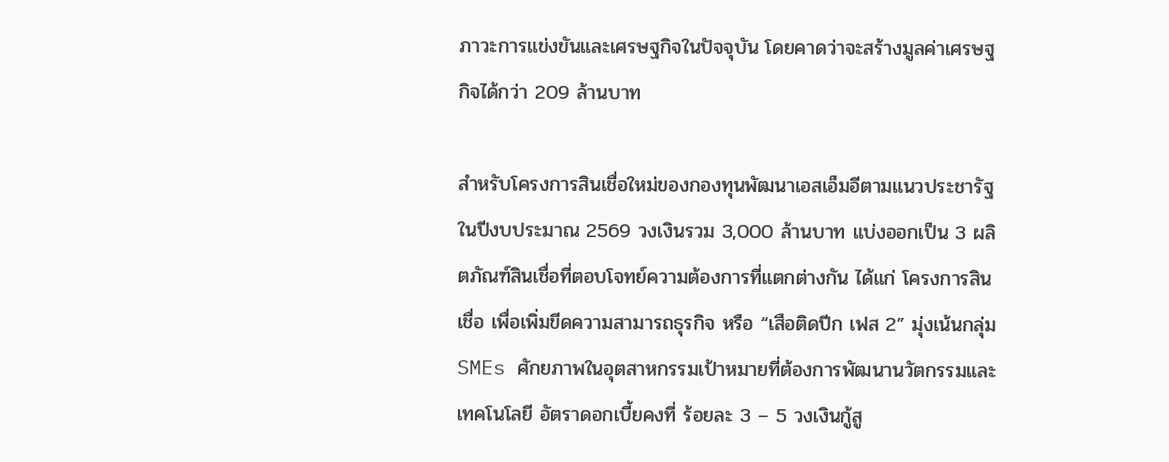ภาวะการแข่งขันและเศรษฐกิจในปัจจุบัน โดยคาดว่าจะสร้างมูลค่าเศรษฐกิจได้กว่า 209 ล้านบาท

สำหรับโครงการสินเชื่อใหม่ของกองทุนพัฒนาเอสเอ็มอีตามแนวประชารัฐ ในปีงบประมาณ 2569 วงเงินรวม 3,000 ล้านบาท แบ่งออกเป็น 3 ผลิตภัณฑ์สินเชื่อที่ตอบโจทย์ความต้องการที่แตกต่างกัน ได้แก่ โครงการสินเชื่อ เพื่อเพิ่มขีดความสามารถธุรกิจ หรือ “เสือติดปีก เฟส 2” มุ่งเน้นกลุ่ม SMEs ศักยภาพในอุตสาหกรรมเป้าหมายที่ต้องการพัฒนานวัตกรรมและเทคโนโลยี อัตราดอกเบี้ยคงที่ ร้อยละ 3 – 5 วงเงินกู้สู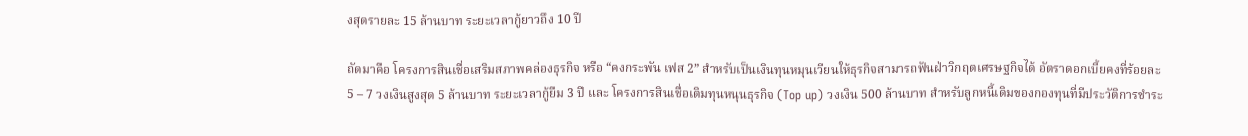งสุดรายละ 15 ล้านบาท ระยะเวลากู้ยาวถึง 10 ปี

ถัดมาคือ โครงการสินเชื่อเสริมสภาพคล่องธุรกิจ หรือ “คงกระพัน เฟส 2” สำหรับเป็นเงินทุนหมุนเวียนให้ธุรกิจสามารถฟันฝ่าวิกฤตเศรษฐกิจได้ อัตราดอกเบี้ยคงที่ร้อยละ 5 – 7 วงเงินสูงสุด 5 ล้านบาท ระยะเวลากู้ยืม 3 ปี และ โครงการสินเชื่อเติมทุนหนุนธุรกิจ (Top up) วงเงิน 500 ล้านบาท สำหรับลูกหนี้เดิมของกองทุนที่มีประวัติการชำระ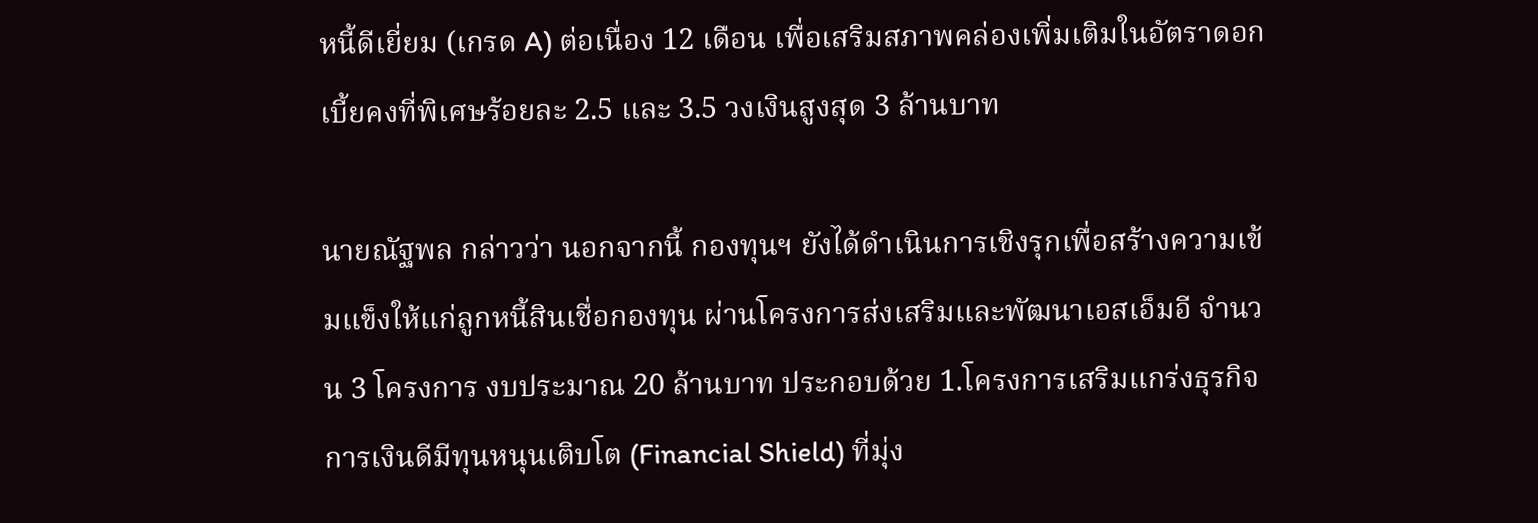หนี้ดีเยี่ยม (เกรด A) ต่อเนื่อง 12 เดือน เพื่อเสริมสภาพคล่องเพิ่มเติมในอัตราดอกเบี้ยคงที่พิเศษร้อยละ 2.5 และ 3.5 วงเงินสูงสุด 3 ล้านบาท

นายณัฐพล กล่าวว่า นอกจากนี้ กองทุนฯ ยังได้ดำเนินการเชิงรุกเพื่อสร้างความเข้มแข็งให้แก่ลูกหนี้สินเชื่อกองทุน ผ่านโครงการส่งเสริมและพัฒนาเอสเอ็มอี จำนวน 3 โครงการ งบประมาณ 20 ล้านบาท ประกอบด้วย 1.โครงการเสริมแกร่งธุรกิจ การเงินดีมีทุนหนุนเติบโต (Financial Shield) ที่มุ่ง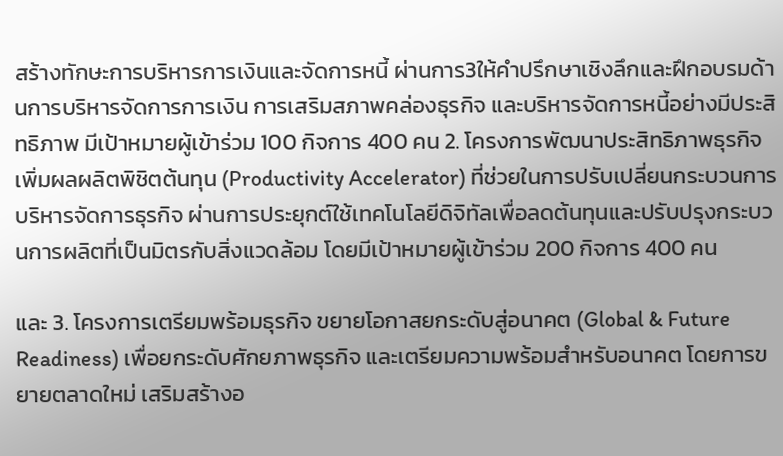สร้างทักษะการบริหารการเงินและจัดการหนี้ ผ่านการ3ให้คำปรึกษาเชิงลึกและฝึกอบรมด้านการบริหารจัดการการเงิน การเสริมสภาพคล่องธุรกิจ และบริหารจัดการหนี้อย่างมีประสิทธิภาพ มีเป้าหมายผู้เข้าร่วม 100 กิจการ 400 คน 2. โครงการพัฒนาประสิทธิภาพธุรกิจเพิ่มผลผลิตพิชิตต้นทุน (Productivity Accelerator) ที่ช่วยในการปรับเปลี่ยนกระบวนการบริหารจัดการธุรกิจ ผ่านการประยุกต์ใช้เทคโนโลยีดิจิทัลเพื่อลดต้นทุนและปรับปรุงกระบวนการผลิตที่เป็นมิตรกับสิ่งแวดล้อม โดยมีเป้าหมายผู้เข้าร่วม 200 กิจการ 400 คน

และ 3. โครงการเตรียมพร้อมธุรกิจ ขยายโอกาสยกระดับสู่อนาคต (Global & Future Readiness) เพื่อยกระดับศักยภาพธุรกิจ และเตรียมความพร้อมสำหรับอนาคต โดยการขยายตลาดใหม่ เสริมสร้างอ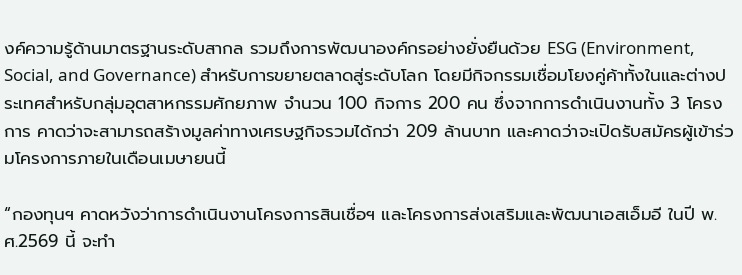งค์ความรู้ด้านมาตรฐานระดับสากล รวมถึงการพัฒนาองค์กรอย่างยั่งยืนด้วย ESG (Environment, Social, and Governance) สำหรับการขยายตลาดสู่ระดับโลก โดยมีกิจกรรมเชื่อมโยงคู่ค้าทั้งในและต่างประเทศสำหรับกลุ่มอุตสาหกรรมศักยภาพ จำนวน 100 กิจการ 200 คน ซึ่งจากการดำเนินงานทั้ง 3 โครงการ คาดว่าจะสามารถสร้างมูลค่าทางเศรษฐกิจรวมได้กว่า 209 ล้านบาท และคาดว่าจะเปิดรับสมัครผู้เข้าร่วมโครงการภายในเดือนเมษายนนี้

“กองทุนฯ คาดหวังว่าการดำเนินงานโครงการสินเชื่อฯ และโครงการส่งเสริมและพัฒนาเอสเอ็มอี ในปี พ.ศ.2569 นี้ จะทำ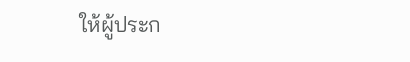ให้ผู้ประก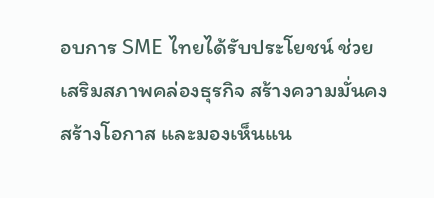อบการ SME ไทยได้รับประโยชน์ ช่วยเสริมสภาพคล่องธุรกิจ สร้างความมั่นคง สร้างโอกาส และมองเห็นแน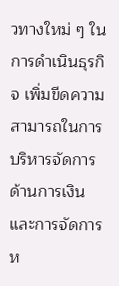วทางใหม่ ๆ ในการดำเนินธุรกิจ เพิ่มขีดความสามารถในการบริหารจัดการด้านการเงินและการจัดการห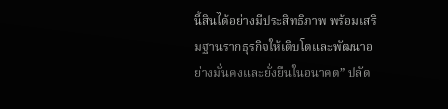นี้สินได้อย่างมีประสิทธิภาพ พร้อมเสริมฐานรากธุรกิจให้เติบโตและพัฒนาอย่างมั่นคงและยั่งยืนในอนาคต” ปลัด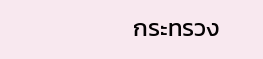กระทรวง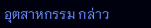อุตสาหกรรม กล่าว